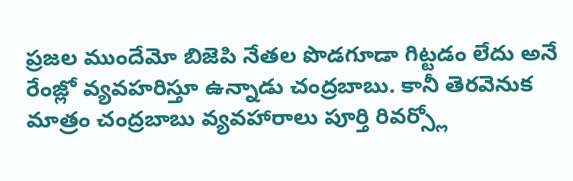ప్రజల ముందేమో బిజెపి నేతల పొడగూడా గిట్టడం లేదు అనే రేంజ్లో వ్యవహరిస్తూ ఉన్నాడు చంద్రబాబు. కానీ తెరవెనుక మాత్రం చంద్రబాబు వ్యవహారాలు పూర్తి రివర్స్లో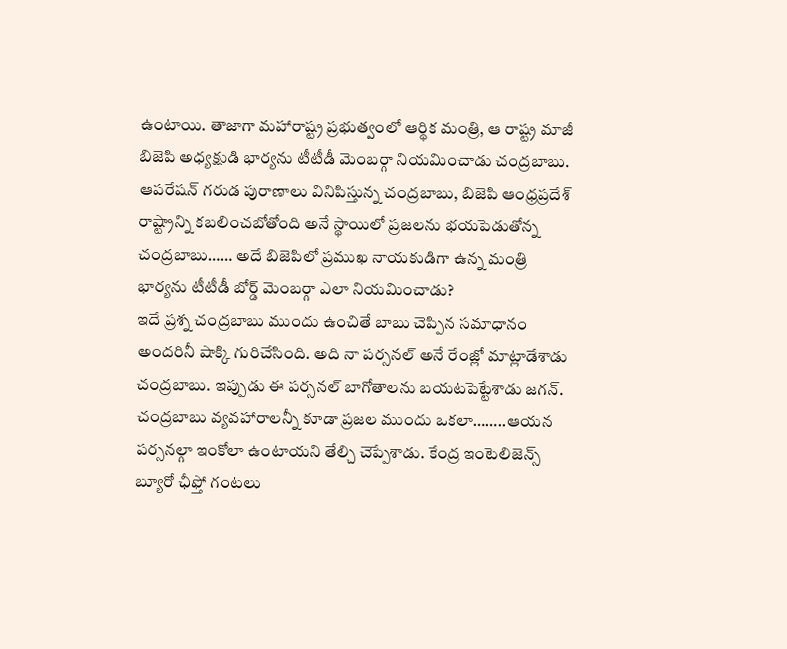ఉంటాయి. తాజాగా మహారాష్ట్ర ప్రభుత్వంలో ఆర్థిక మంత్రి, ఆ రాష్ట్ర మాజీ బిజెపి అధ్యక్షుడి భార్యను టీటీడీ మెంబర్గా నియమించాడు చంద్రబాబు. ఆపరేషన్ గరుడ పురాణాలు వినిపిస్తున్న చంద్రబాబు, బిజెపి ఆంధ్రప్రదేశ్ రాష్ట్రాన్ని కబలించబోతోంది అనే స్థాయిలో ప్రజలను భయపెడుతోన్న చంద్రబాబు…… అదే బిజెపిలో ప్రముఖ నాయకుడిగా ఉన్న మంత్రి భార్యను టీటీడీ బోర్డ్ మెంబర్గా ఎలా నియమించాడు?
ఇదే ప్రశ్న చంద్రబాబు ముందు ఉంచితే బాబు చెప్పిన సమాధానం అందరినీ షాక్కి గురిచేసింది. అది నా పర్సనల్ అనే రేంజ్లో మాట్లాడేశాడు చంద్రబాబు. ఇప్పుడు ఈ పర్సనల్ బాగోతాలను బయటపెట్టేశాడు జగన్. చంద్రబాబు వ్యవహారాలన్నీ కూడా ప్రజల ముందు ఒకలా……..ఆయన పర్సనల్గా ఇంకోలా ఉంటాయని తేల్చి చెప్పేశాడు. కేంద్ర ఇంటెలిజెన్స్ బ్యూరో ఛీఫ్తో గంటలు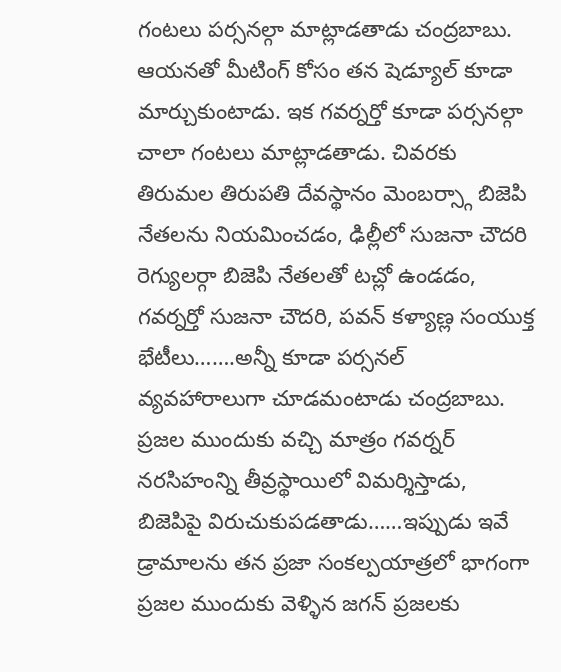గంటలు పర్సనల్గా మాట్లాడతాడు చంద్రబాబు. ఆయనతో మీటింగ్ కోసం తన షెడ్యూల్ కూడా మార్చుకుంటాడు. ఇక గవర్నర్తో కూడా పర్సనల్గా చాలా గంటలు మాట్లాడతాడు. చివరకు తిరుమల తిరుపతి దేవస్థానం మెంబర్స్గా బిజెపి నేతలను నియమించడం, ఢిల్లీలో సుజనా చౌదరి రెగ్యులర్గా బిజెపి నేతలతో టచ్లో ఉండడం, గవర్నర్తో సుజనా చౌదరి, పవన్ కళ్యాణ్ల సంయుక్త భేటీలు…….అన్నీ కూడా పర్సనల్ వ్యవహారాలుగా చూడమంటాడు చంద్రబాబు. ప్రజల ముందుకు వచ్చి మాత్రం గవర్నర్ నరసిహంన్ని తీవ్రస్థాయిలో విమర్శిస్తాడు, బిజెపిపై విరుచుకుపడతాడు……ఇప్పుడు ఇవే డ్రామాలను తన ప్రజా సంకల్పయాత్రలో భాగంగా ప్రజల ముందుకు వెళ్ళిన జగన్ ప్రజలకు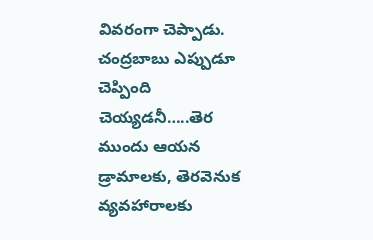వివరంగా చెప్పాడు. చంద్రబాబు ఎప్పుడూ చెప్పింది చెయ్యడనీ…..తెర ముందు ఆయన డ్రామాలకు, తెరవెనుక వ్యవహారాలకు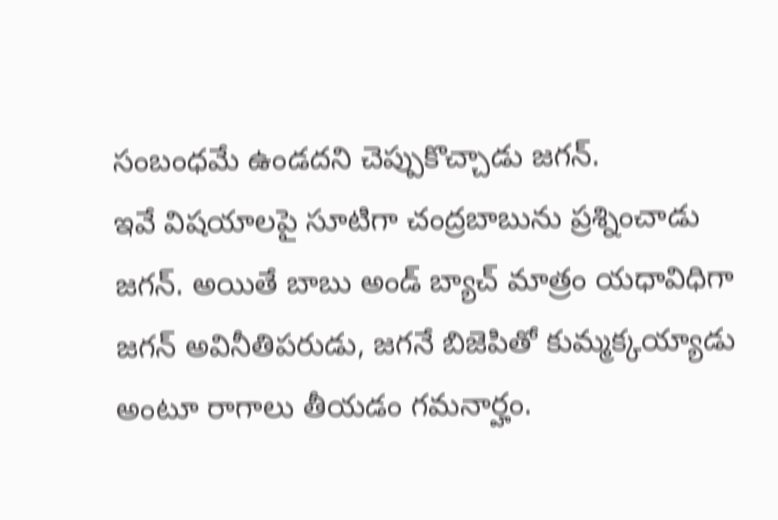సంబంధమే ఉండదని చెప్పుకొచ్చాడు జగన్.
ఇవే విషయాలపై సూటిగా చంద్రబాబును ప్రశ్నించాడు జగన్. అయితే బాబు అండ్ బ్యాచ్ మాత్రం యధావిధిగా జగన్ అవినీతిపరుడు, జగనే బిజెపితో కుమ్మక్కయ్యాడు అంటూ రాగాలు తీయడం గమనార్హం.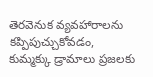తెరవెనుక వ్యవహారాలను కప్పిపుచ్చుకోవడం, కుమ్మక్కు డ్రామాలు ప్రజలకు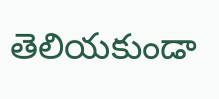తెలియకుండా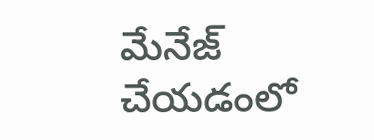మేనేజ్ చేయడంలో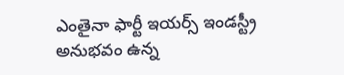ఎంతైనా ఫార్టీ ఇయర్స్ ఇండస్ట్రీ అనుభవం ఉన్న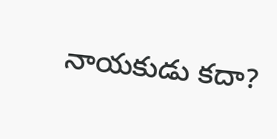నాయకుడు కదా?